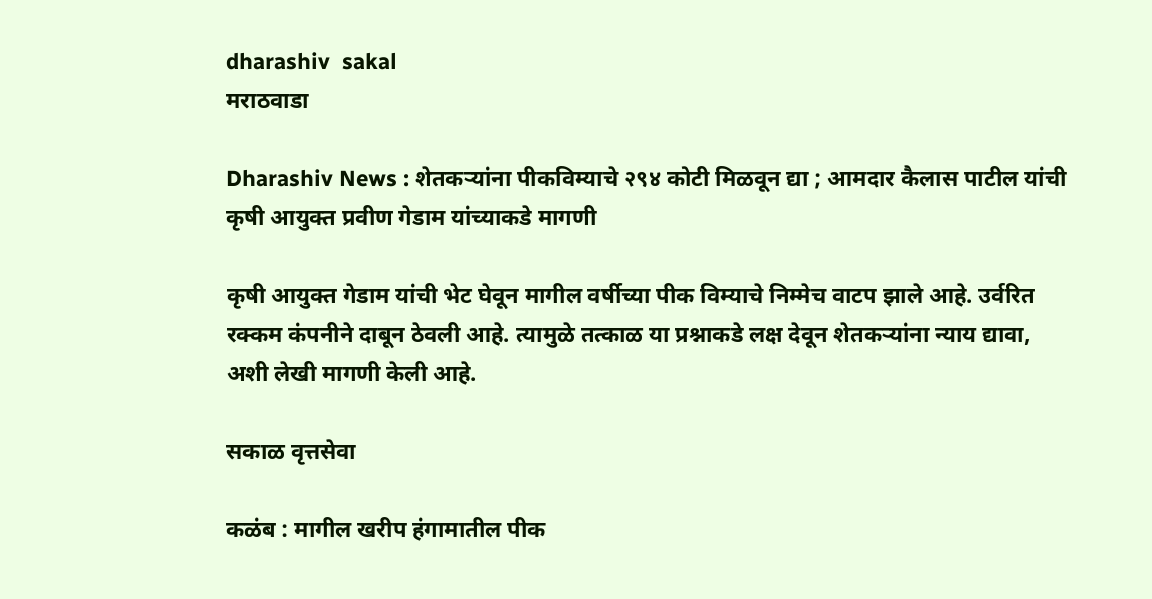dharashiv  sakal
मराठवाडा

Dharashiv News : शेतकऱ्यांना पीकविम्याचे २९४ कोटी मिळवून द्या ; आमदार कैलास पाटील यांची कृषी आयुक्त प्रवीण गेडाम यांच्याकडे मागणी

कृषी आयुक्त गेडाम यांची भेट घेवून मागील वर्षीच्या पीक विम्याचे निम्मेच वाटप झाले आहे. उर्वरित रक्कम कंपनीने दाबून ठेवली आहे. त्यामुळे तत्काळ या प्रश्नाकडे लक्ष देवून शेतकऱ्यांना न्याय द्यावा, अशी लेखी मागणी केली आहे.

सकाळ वृत्तसेवा

कळंब : मागील खरीप हंगामातील पीक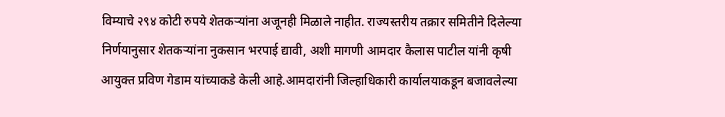विम्याचे २९४ कोटी रुपये शेतकऱ्यांना अजूनही मिळाले नाहीत. राज्यस्तरीय तक्रार समितीने दिलेल्या निर्णयानुसार शेतकऱ्यांना नुकसान भरपाई द्यावी, अशी मागणी आमदार कैलास पाटील यांनी कृषी आयुक्त प्रविण गेडाम यांच्याकडे केली आहे.आमदारांनी जिल्हाधिकारी कार्यालयाकडून बजावलेल्या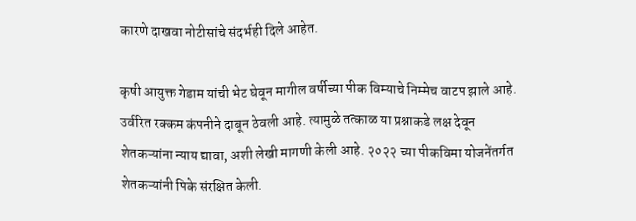कारणे दाखवा नोटीसांचे संदर्भही दिले आहेत.

कृषी आयुक्त गेडाम यांची भेट घेवून मागील वर्षीच्या पीक विम्याचे निम्मेच वाटप झाले आहे. उर्वरित रक्कम कंपनीने दाबून ठेवली आहे. त्यामुळे तत्काळ या प्रश्नाकडे लक्ष देवून शेतकऱ्यांना न्याय द्यावा, अशी लेखी मागणी केली आहे. २०२२ च्या पीकविमा योजनेंतर्गत शेतकऱ्यांनी पिके संरक्षित केली.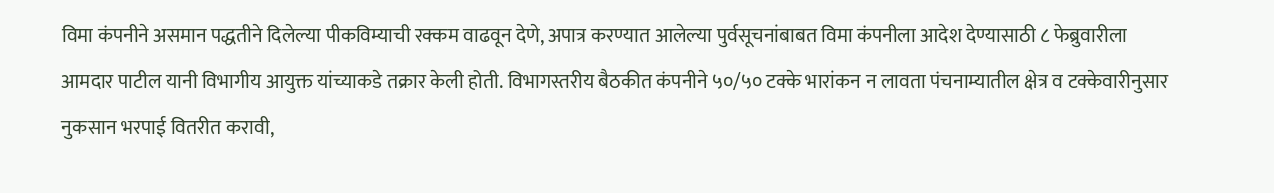विमा कंपनीने असमान पद्धतीने दिलेल्या पीकविम्याची रक्कम वाढवून देणे, अपात्र करण्यात आलेल्या पुर्वसूचनांबाबत विमा कंपनीला आदेश देण्यासाठी ८ फेब्रुवारीला आमदार पाटील यानी विभागीय आयुक्त यांच्याकडे तक्रार केली होती. विभागस्तरीय बैठकीत कंपनीने ५०/५० टक्के भारांकन न लावता पंचनाम्यातील क्षेत्र व टक्केवारीनुसार नुकसान भरपाई वितरीत करावी,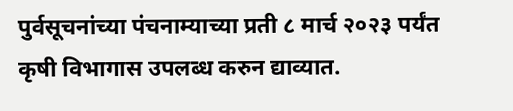पुर्वसूचनांच्या पंचनाम्याच्या प्रती ८ मार्च २०२३ पर्यंत कृषी विभागास उपलब्ध करुन द्याव्यात.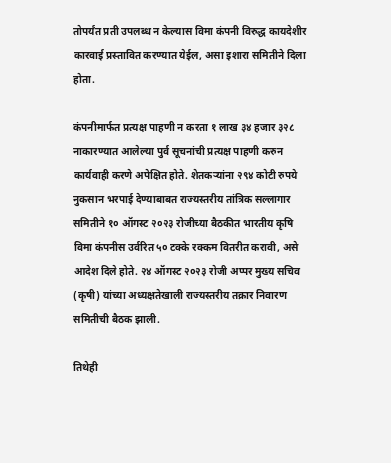तोपर्यंत प्रती उपलब्ध न केल्यास विमा कंपनी विरुद्ध कायदेशीर कारवाई प्रस्तावित करण्यात येईल, असा इशारा समितीने दिला होता.

कंपनीमार्फत प्रत्यक्ष पाहणी न करता १ लाख ३४ हजार ३२८ नाकारण्यात आलेल्या पुर्व सूचनांची प्रत्यक्ष पाहणी करुन कार्यवाही करणे अपेक्षित होते. शेतकऱ्यांना २९४ कोटी रुपये नुकसान भरपाई देण्याबाबत राज्यस्तरीय तांत्रिक सल्लागार समितीने १० ऑगस्ट २०२३ रोजीच्या बैठकीत भारतीय कृषि विमा कंपनीस उर्वरित ५० टक्के रक्कम वितरीत करावी, असे आदेश दिले होते. २४ ऑगस्ट २०२३ रोजी अप्पर मुख्य सचिव (कृषी) यांच्या अध्यक्षतेखाली राज्यस्तरीय तक्रार निवारण समितीची बैठक झाली.

तिथेही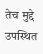तेच मुद्दे उपस्थित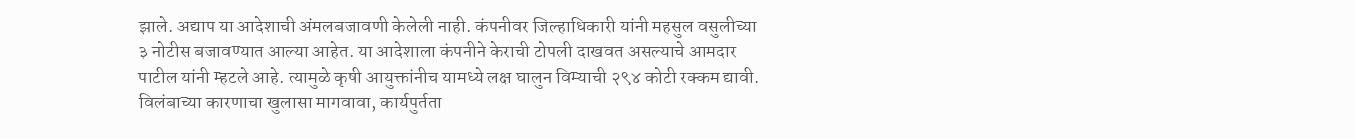झाले. अद्याप या आदेशाची अंमलबजावणी केलेली नाही. कंपनीवर जिल्हाधिकारी यांनी महसुल वसुलीच्या ३ नोटीस बजावण्यात आल्या आहेत. या आदेशाला कंपनीने केराची टोपली दाखवत असल्याचे आमदार पाटील यांनी म्हटले आहे. त्यामुळे कृषी आयुक्तांनीच यामध्ये लक्ष घालुन विम्याची २९४ कोटी रक्कम द्यावी. विलंबाच्या कारणाचा खुलासा मागवावा, कार्यपुर्तता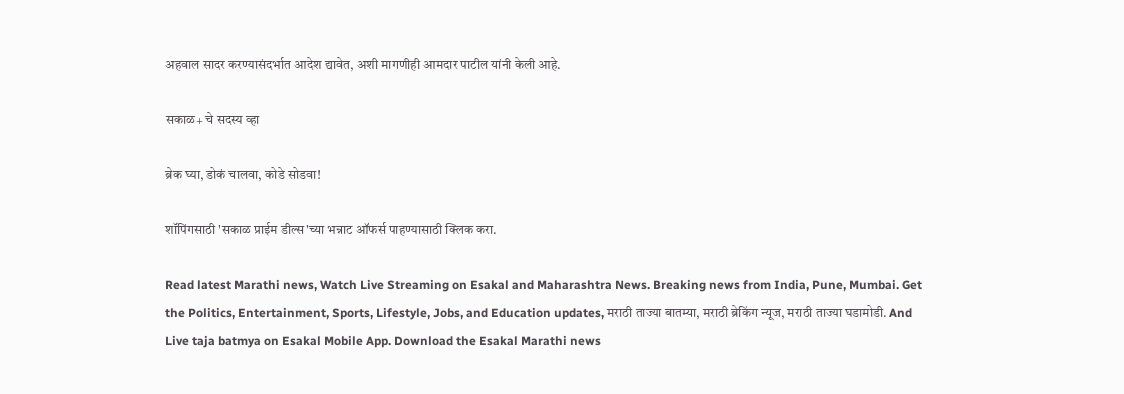अहवाल सादर करण्यासंदर्भात आदेश द्यावेत, अशी मागणीही आमदार पाटील यांनी केली आहे.

सकाळ+ चे सदस्य व्हा

ब्रेक घ्या, डोकं चालवा, कोडे सोडवा!

शॉपिंगसाठी 'सकाळ प्राईम डील्स'च्या भन्नाट ऑफर्स पाहण्यासाठी क्लिक करा.

Read latest Marathi news, Watch Live Streaming on Esakal and Maharashtra News. Breaking news from India, Pune, Mumbai. Get the Politics, Entertainment, Sports, Lifestyle, Jobs, and Education updates, मराठी ताज्या बातम्या, मराठी ब्रेकिंग न्यूज, मराठी ताज्या घडामोडी. And Live taja batmya on Esakal Mobile App. Download the Esakal Marathi news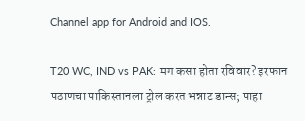Channel app for Android and IOS.

T20 WC, IND vs PAK: मग कसा होता रविवार? इरफान पठाणचा पाकिस्तानला ट्रोल करत भन्नाट डान्स; पाहा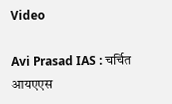Video

Avi Prasad IAS : चर्चित आयएएस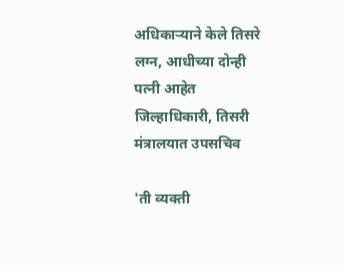अधिकाऱ्याने केले तिसरे लग्न, आधीच्या दोन्ही पत्नी आहेत जिल्हाधिकारी, तिसरी मंत्रालयात उपसचिव

'ती व्यक्ती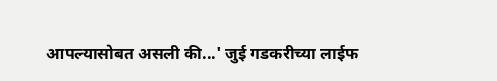आपल्यासोबत असली की...' जुई गडकरीच्या लाईफ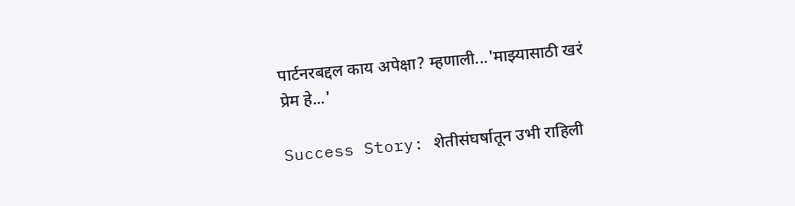पार्टनरबद्दल काय अपेक्षा? म्हणाली...'माझ्यासाठी खरं प्रेम हे...'

Success Story: शेतीसंघर्षातून उभी राहिली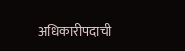अधिकारीपदाची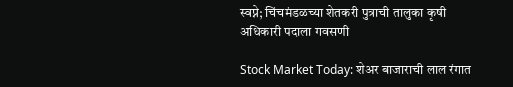स्वप्ने; चिंचमंडळच्या शेतकरी पुत्राची तालुका कृषी अधिकारी पदाला गवसणी

Stock Market Today: शेअर बाजाराची लाल रंगात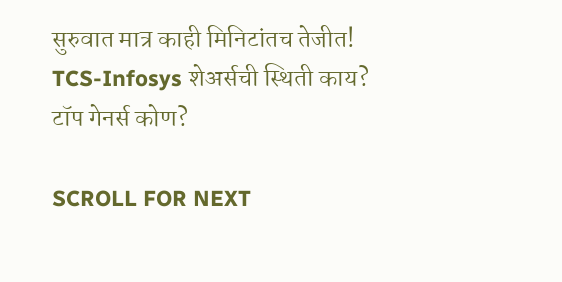सुरुवात मात्र काही मिनिटांतच तेजीत! TCS-Infosys शेअर्सची स्थिती काय? टॉप गेनर्स कोण?

SCROLL FOR NEXT